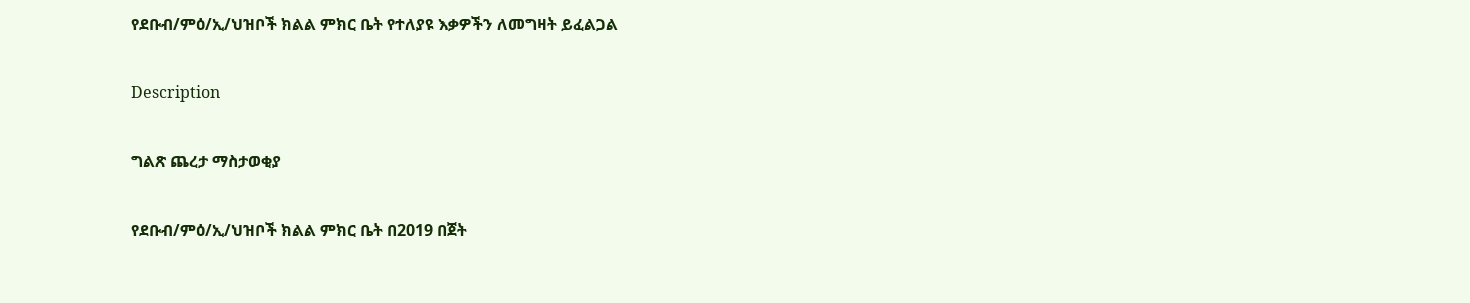የደቡብ/ምዕ/ኢ/ህዝቦች ክልል ምክር ቤት የተለያዩ እቃዎችን ለመግዛት ይፈልጋል

Description

ግልጽ ጨረታ ማስታወቂያ

የደቡብ/ምዕ/ኢ/ህዝቦች ክልል ምክር ቤት በ2019 በጀት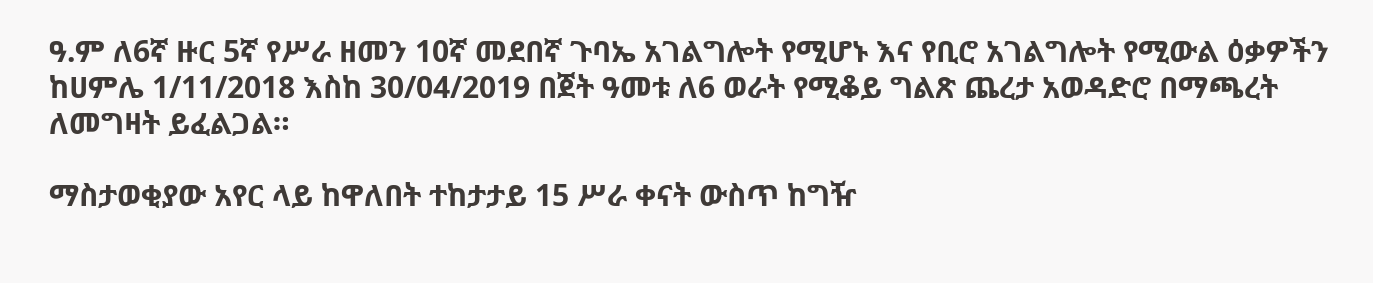ዓ.ም ለ6ኛ ዙር 5ኛ የሥራ ዘመን 10ኛ መደበኛ ጉባኤ አገልግሎት የሚሆኑ እና የቢሮ አገልግሎት የሚውል ዕቃዎችን ከሀምሌ 1/11/2018 እስከ 30/04/2019 በጀት ዓመቱ ለ6 ወራት የሚቆይ ግልጽ ጨረታ አወዳድሮ በማጫረት ለመግዛት ይፈልጋል።

ማስታወቂያው አየር ላይ ከዋለበት ተከታታይ 15 ሥራ ቀናት ውስጥ ከግዥ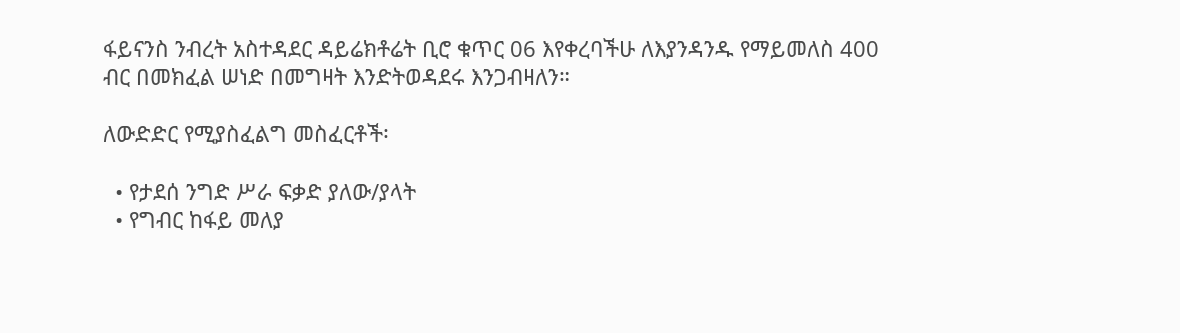ፋይናንስ ንብረት አስተዳደር ዳይሬክቶሬት ቢሮ ቁጥር 06 እየቀረባችሁ ለእያንዳንዱ የማይመለስ 400 ብር በመክፈል ሠነድ በመግዛት እንድትወዳደሩ እንጋብዛለን።

ለውድድር የሚያስፈልግ መስፈርቶች፡

  • የታደሰ ንግድ ሥራ ፍቃድ ያለው/ያላት
  • የግብር ከፋይ መለያ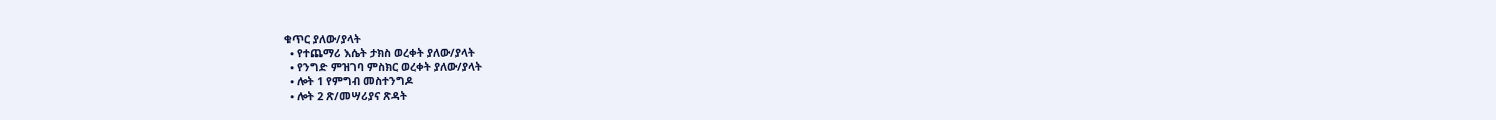ቁጥር ያለው/ያላት
  • የተጨማሪ እሴት ታክስ ወረቀት ያለው/ያላት
  • የንግድ ምዝገባ ምስክር ወረቀት ያለው/ያላት
  • ሎት 1 የምግብ መስተንግዶ
  • ሎት 2 ጽ/መሣሪያና ጽዳት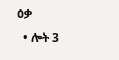ዕቃ
  • ሎት 3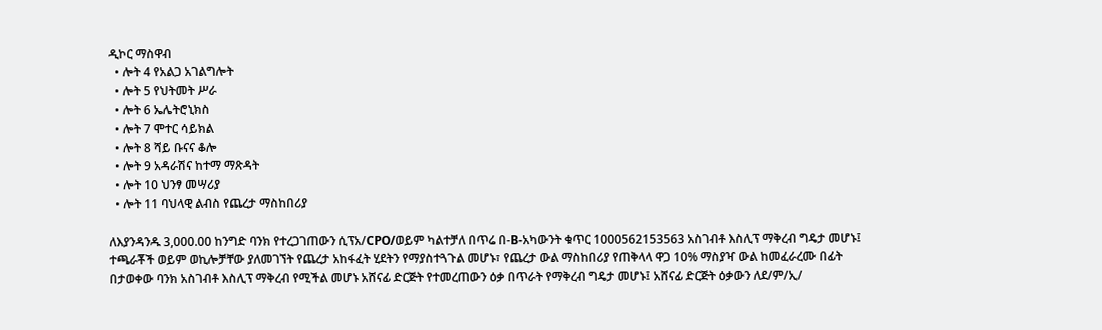ዲኮር ማስዋብ
  • ሎት 4 የአልጋ አገልግሎት
  • ሎት 5 የህትመት ሥራ
  • ሎት 6 ኤሌትሮኒክስ
  • ሎት 7 ሞተር ሳይክል
  • ሎት 8 ሻይ ቡናና ቆሎ
  • ሎት 9 አዳራሽና ከተማ ማጽዳት
  • ሎት 10 ህንፃ መሣሪያ
  • ሎት 11 ባህላዊ ልብስ የጨረታ ማስከበሪያ

ለእያንዳንዱ 3,000.00 ከንግድ ባንክ የተረጋገጠውን ሲፕአ/CPO/ወይም ካልተቻለ በጥሬ በ-B-አካውንት ቁጥር 1000562153563 አስገብቶ እስሊፕ ማቅረብ ግዴታ መሆኑ፤ ተጫራቾች ወይም ወኪሎቻቸው ያለመገኘት የጨረታ አከፋፈት ሂደትን የማያስተጓጉል መሆኑ፣ የጨረታ ውል ማስከበሪያ የጠቅላላ ዋጋ 10% ማስያዣ ውል ከመፈራረሙ በፊት በታወቀው ባንክ አስገብቶ እስሊፕ ማቅረብ የሚችል መሆኑ አሸናፊ ድርጅት የተመረጠውን ዕቃ በጥራት የማቅረብ ግዴታ መሆኑ፤ አሸናፊ ድርጅት ዕቃውን ለደ/ም/ኢ/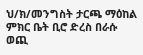ህ/ክ/መንግስት ታርጫ ማዕከል ምክር ቤት ቢሮ ድረስ በራሱ ወጪ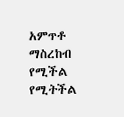አምጥቶ ማስረከብ የሚችል የሚትችል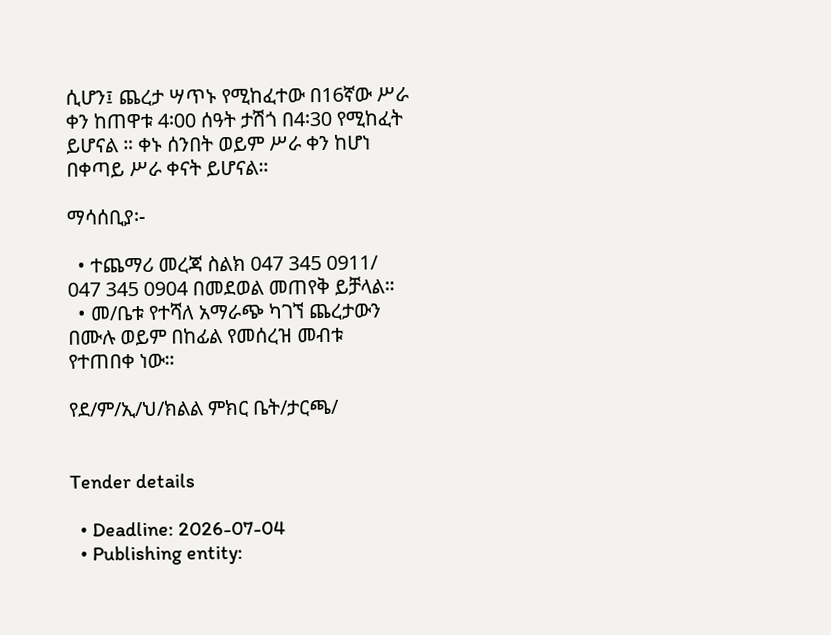ሲሆን፤ ጨረታ ሣጥኑ የሚከፈተው በ16ኛው ሥራ ቀን ከጠዋቱ 4፡00 ሰዓት ታሽጎ በ4፡30 የሚከፈት ይሆናል ። ቀኑ ሰንበት ወይም ሥራ ቀን ከሆነ በቀጣይ ሥራ ቀናት ይሆናል።

ማሳሰቢያ፡-

  • ተጨማሪ መረጃ ስልክ 047 345 0911/ 047 345 0904 በመደወል መጠየቅ ይቻላል።
  • መ/ቤቱ የተሻለ አማራጭ ካገኘ ጨረታውን በሙሉ ወይም በከፊል የመሰረዝ መብቱ የተጠበቀ ነው።

የደ/ም/ኢ/ህ/ክልል ምክር ቤት/ታርጫ/


Tender details

  • Deadline: 2026-07-04
  • Publishing entity: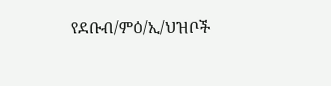የደቡብ/ምዕ/ኢ/ህዝቦች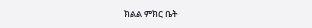ክልል ምክር ቤት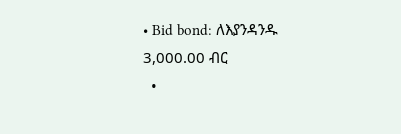• Bid bond: ለእያንዳንዱ 3,000.00 ብር
  •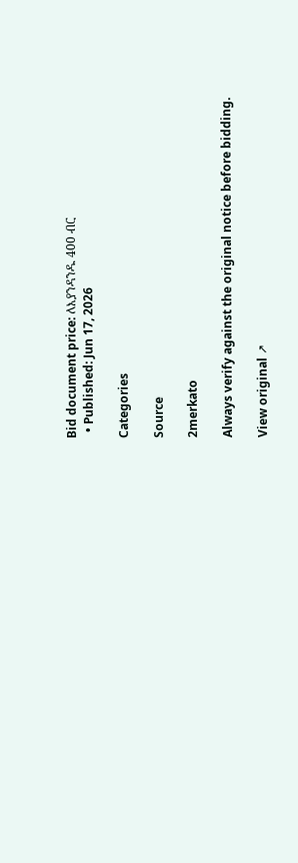Bid document price: ለእያንዳንዱ 400 ብር
  • Published: Jun 17, 2026

Categories

Source

2merkato

Always verify against the original notice before bidding.

View original ↗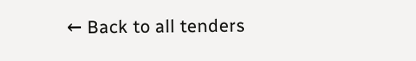← Back to all tenders